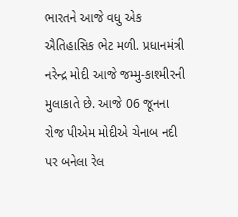ભારતને આજે વધુ એક ઐતિહાસિક ભેટ મળી. પ્રધાનમંત્રી નરેન્દ્ર મોદી આજે જમ્મુ-કાશ્મીરની મુલાકાતે છે. આજે 06 જૂનના રોજ પીએમ મોદીએ ચેનાબ નદી પર બનેલા રેલ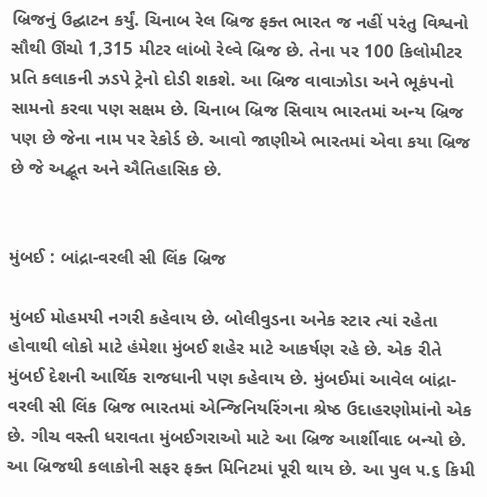બ્રિજનું ઉદ્ઘાટન કર્યું. ચિનાબ રેલ બ્રિજ ફક્ત ભારત જ નહીં પરંતુ વિશ્વનો સૌથી ઊંચો 1,315 મીટર લાંબો રેલ્વે બ્રિજ છે. તેના પર 100 કિલોમીટર પ્રતિ કલાકની ઝડપે ટ્રેનો દોડી શકશે. આ બ્રિજ વાવાઝોડા અને ભૂકંપનો સામનો કરવા પણ સક્ષમ છે. ચિનાબ બ્રિજ સિવાય ભારતમાં અન્ય બ્રિજ પણ છે જેના નામ પર રેકોર્ડ છે. આવો જાણીએ ભારતમાં એવા કયા બ્રિજ છે જે અદ્બૂત અને ઐતિહાસિક છે.


મુંબઈ : બાંદ્રા-વરલી સી લિંક બ્રિજ

મુંબઈ મોહમયી નગરી કહેવાય છે. બોલીવુડના અનેક સ્ટાર ત્યાં રહેતા હોવાથી લોકો માટે હંમેશા મુંબઈ શહેર માટે આકર્ષણ રહે છે. એક રીતે મુંબઈ દેશની આર્થિક રાજધાની પણ કહેવાય છે. મુંબઈમાં આવેલ બાંદ્રા-વરલી સી લિંક બ્રિજ ભારતમાં એન્જિનિયરિંગના શ્રેષ્ઠ ઉદાહરણોમાંનો એક છે. ગીચ વસ્તી ધરાવતા મુંબઈગરાઓ માટે આ બ્રિજ આર્શીવાદ બન્યો છે. આ બ્રિજથી કલાકોની સફર ફક્ત મિનિટમાં પૂરી થાય છે. આ પુલ ૫.૬ કિમી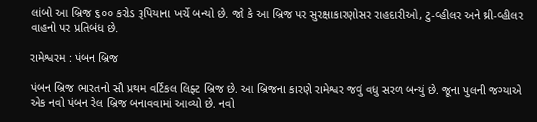લાંબો આ બ્રિજ ૬૦૦ કરોડ રૂપિયાના ખર્ચે બન્યો છે. જો કે આ બ્રિજ પર સુરક્ષાકારણોસર રાહદારીઓ, ટુ-વ્હીલર અને થ્રી-વ્હીલર વાહનો પર પ્રતિબંધ છે.

રામેશ્વરમ : પંબન બ્રિજ

પંબન બ્રિજ ભારતનો સૌ પ્રથમ વર્ટિકલ લિફ્ટ બ્રિજ છે. આ બ્રિજના કારણે રામેશ્વર જવું વધુ સરળ બન્યું છે. જૂના પુલની જગ્યાએ એક નવો પંબન રેલ બ્રિજ બનાવવામાં આવ્યો છે. નવો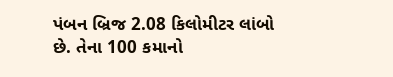પંબન બ્રિજ 2.08 કિલોમીટર લાંબો છે. તેના 100 કમાનો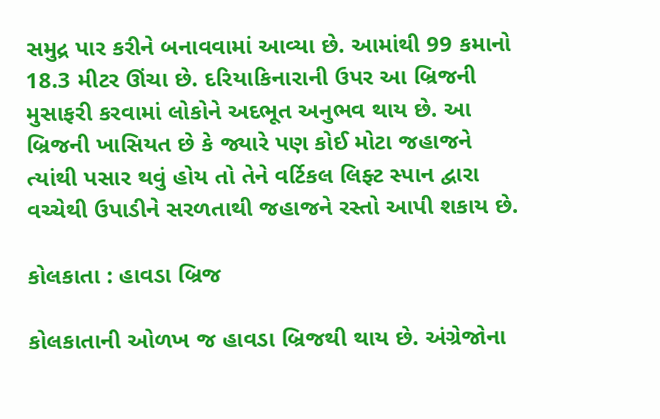સમુદ્ર પાર કરીને બનાવવામાં આવ્યા છે. આમાંથી 99 કમાનો 18.3 મીટર ઊંચા છે. દરિયાકિનારાની ઉપર આ બ્રિજની મુસાફરી કરવામાં લોકોને અદભૂત અનુભવ થાય છે. આ બ્રિજની ખાસિયત છે કે જ્યારે પણ કોઈ મોટા જહાજને ત્યાંથી પસાર થવું હોય તો તેને વર્ટિકલ લિફ્ટ સ્પાન દ્વારા વચ્ચેથી ઉપાડીને સરળતાથી જહાજને રસ્તો આપી શકાય છે.

કોલકાતા : હાવડા બ્રિજ

કોલકાતાની ઓળખ જ હાવડા બ્રિજથી થાય છે. અંગ્રેજોના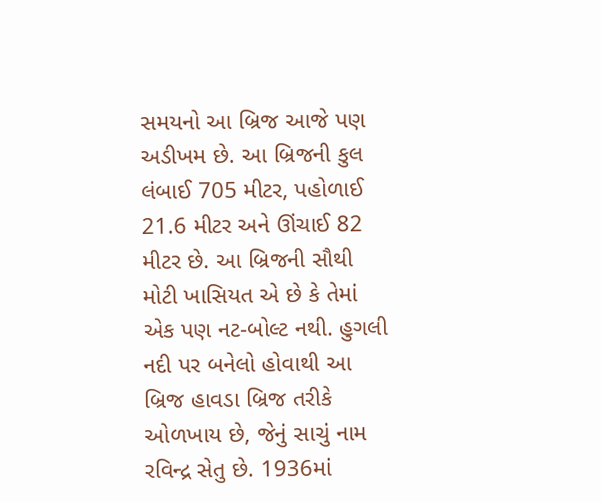સમયનો આ બ્રિજ આજે પણ અડીખમ છે. આ બ્રિજની કુલ લંબાઈ 705 મીટર, પહોળાઈ 21.6 મીટર અને ઊંચાઈ 82 મીટર છે. આ બ્રિજની સૌથી મોટી ખાસિયત એ છે કે તેમાં એક પણ નટ-બોલ્ટ નથી. હુગલી નદી પર બનેલો હોવાથી આ બ્રિજ હાવડા બ્રિજ તરીકે ઓળખાય છે, જેનું સાચું નામ રવિન્દ્ર સેતુ છે. 1936માં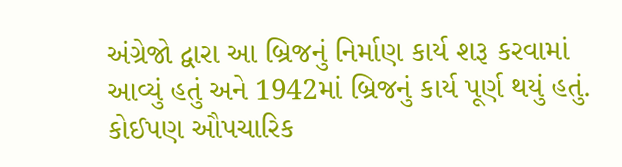અંગ્રેજો દ્વારા આ બ્રિજનું નિર્માણ કાર્ય શરૂ કરવામાં આવ્યું હતું અને 1942માં બ્રિજનું કાર્ય પૂર્ણ થયું હતું. કોઈપણ ઔપચારિક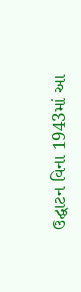ઉદ્ઘાટન વિના 1943માં આ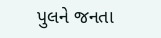પુલને જનતા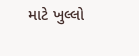માટે ખુલ્લો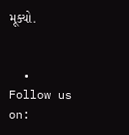મૂક્યો.


  • Follow us on: